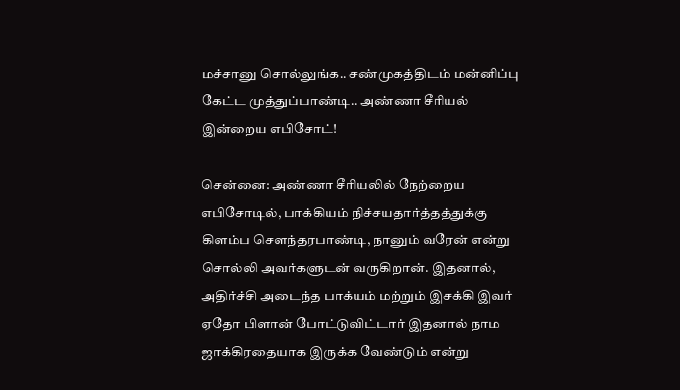மச்சானு சொல்லுங்க.. சண்முகத்திடம் மன்னிப்பு கேட்ட முத்துப்பாண்டி.. அண்ணா சீரியல் இன்றைய எபிசோட்!

சென்னை: அண்ணா சீரியலில் நேற்றைய எபிசோடில், பாக்கியம் நிச்சயதார்த்தத்துக்கு கிளம்ப சௌந்தரபாண்டி, நானும் வரேன் என்று சொல்லி அவர்களுடன் வருகிறான். இதனால், அதிர்ச்சி அடைந்த பாக்யம் மற்றும் இசக்கி இவர் ஏதோ பிளான் போட்டுவிட்டார் இதனால் நாம ஜாக்கிரதையாக இருக்க வேண்டும் என்று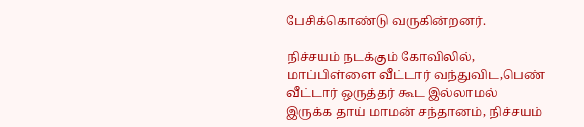பேசிக்கொண்டு வருகின்றனர்.

நிச்சயம் நடக்கும் கோவிலில், மாப்பிள்ளை வீட்டார் வந்துவிட,பெண் வீட்டார் ஒருத்தர் கூட இல்லாமல் இருக்க தாய் மாமன் சந்தானம், நிச்சயம்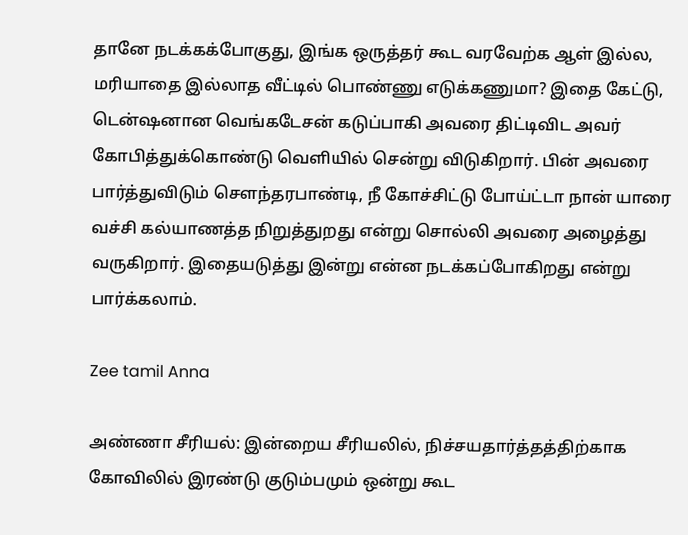தானே நடக்கக்போகுது, இங்க ஒருத்தர் கூட வரவேற்க ஆள் இல்ல, மரியாதை இல்லாத வீட்டில் பொண்ணு எடுக்கணுமா? இதை கேட்டு, டென்ஷனான வெங்கடேசன் கடுப்பாகி அவரை திட்டிவிட அவர் கோபித்துக்கொண்டு வெளியில் சென்று விடுகிறார். பின் அவரை பார்த்துவிடும் சௌந்தரபாண்டி, நீ கோச்சிட்டு போய்ட்டா நான் யாரை வச்சி கல்யாணத்த நிறுத்துறது என்று சொல்லி அவரை அழைத்து வருகிறார். இதையடுத்து இன்று என்ன நடக்கப்போகிறது என்று பார்க்கலாம்.

Zee tamil Anna

அண்ணா சீரியல்: இன்றைய சீரியலில், நிச்சயதார்த்தத்திற்காக கோவிலில் இரண்டு குடும்பமும் ஒன்று கூட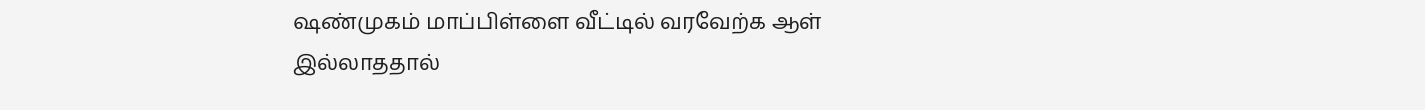ஷண்முகம் மாப்பிள்ளை வீட்டில் வரவேற்க ஆள் இல்லாததால்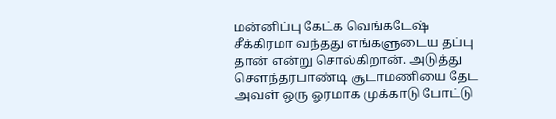மன்னிப்பு கேட்க வெங்கடேஷ் சீக்கிரமா வந்தது எங்களுடைய தப்பு தான் என்று சொல்கிறான். அடுத்து சௌந்தரபாண்டி சூடாமணியை தேட அவள் ஒரு ஓரமாக முக்காடு போட்டு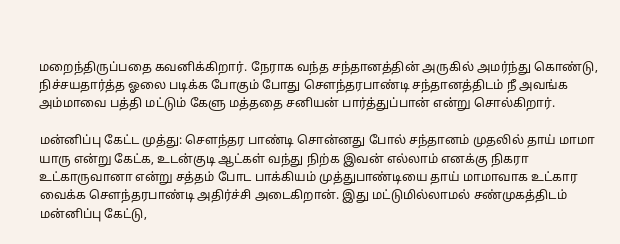மறைந்திருப்பதை கவனிக்கிறார். நேராக வந்த சந்தானத்தின் அருகில் அமர்ந்து கொண்டு, நிச்சயதார்த்த ஓலை படிக்க போகும் போது சௌந்தரபாண்டி சந்தானத்திடம் நீ அவங்க அம்மாவை பத்தி மட்டும் கேளு மத்ததை சனியன் பார்த்துப்பான் என்று சொல்கிறார்.

மன்னிப்பு கேட்ட முத்து: சௌந்தர பாண்டி சொன்னது போல் சந்தானம் முதலில் தாய் மாமா யாரு என்று கேட்க, உடன்குடி ஆட்கள் வந்து நிற்க இவன் எல்லாம் எனக்கு நிகரா உட்காருவானா என்று சத்தம் போட பாக்கியம் முத்துபாண்டியை தாய் மாமாவாக உட்கார வைக்க சௌந்தரபாண்டி அதிர்ச்சி அடைகிறான். இது மட்டுமில்லாமல் சண்முகத்திடம் மன்னிப்பு கேட்டு,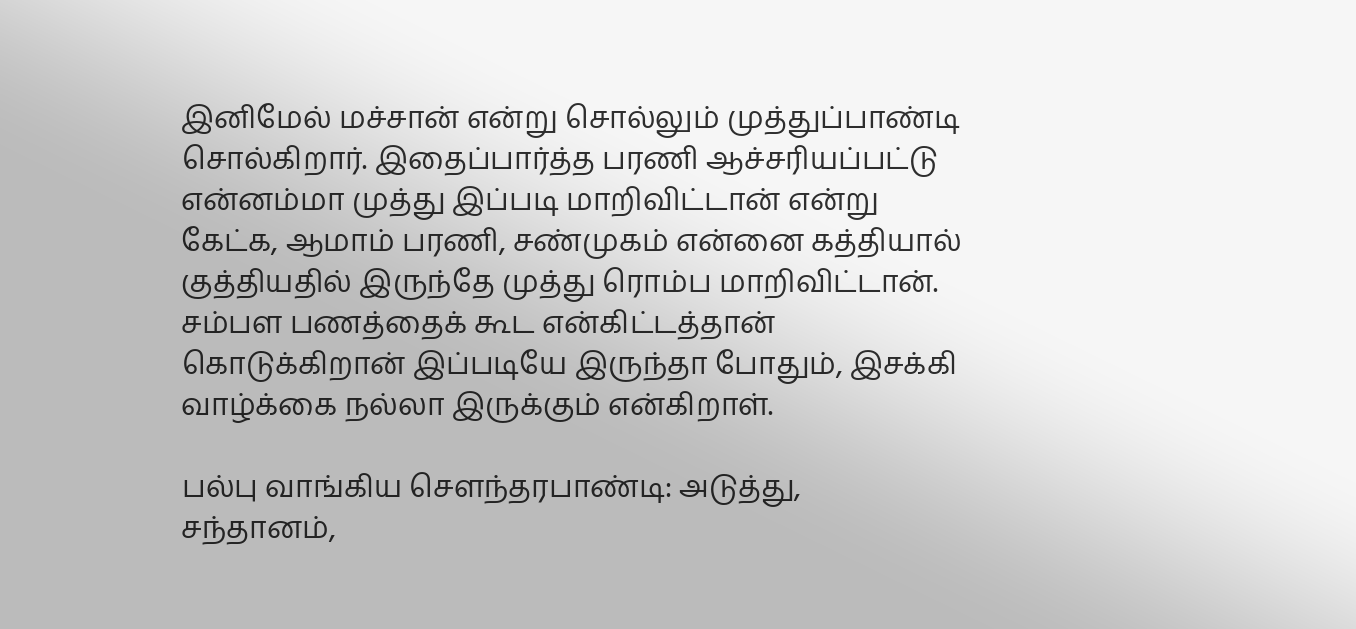இனிமேல் மச்சான் என்று சொல்லும் முத்துப்பாண்டி சொல்கிறார். இதைப்பார்த்த பரணி ஆச்சரியப்பட்டு என்னம்மா முத்து இப்படி மாறிவிட்டான் என்று கேட்க, ஆமாம் பரணி, சண்முகம் என்னை கத்தியால் குத்தியதில் இருந்தே முத்து ரொம்ப மாறிவிட்டான். சம்பள பணத்தைக் கூட என்கிட்டத்தான் கொடுக்கிறான் இப்படியே இருந்தா போதும், இசக்கி வாழ்க்கை நல்லா இருக்கும் என்கிறாள்.

பல்பு வாங்கிய சௌந்தரபாண்டி: அடுத்து, சந்தானம்,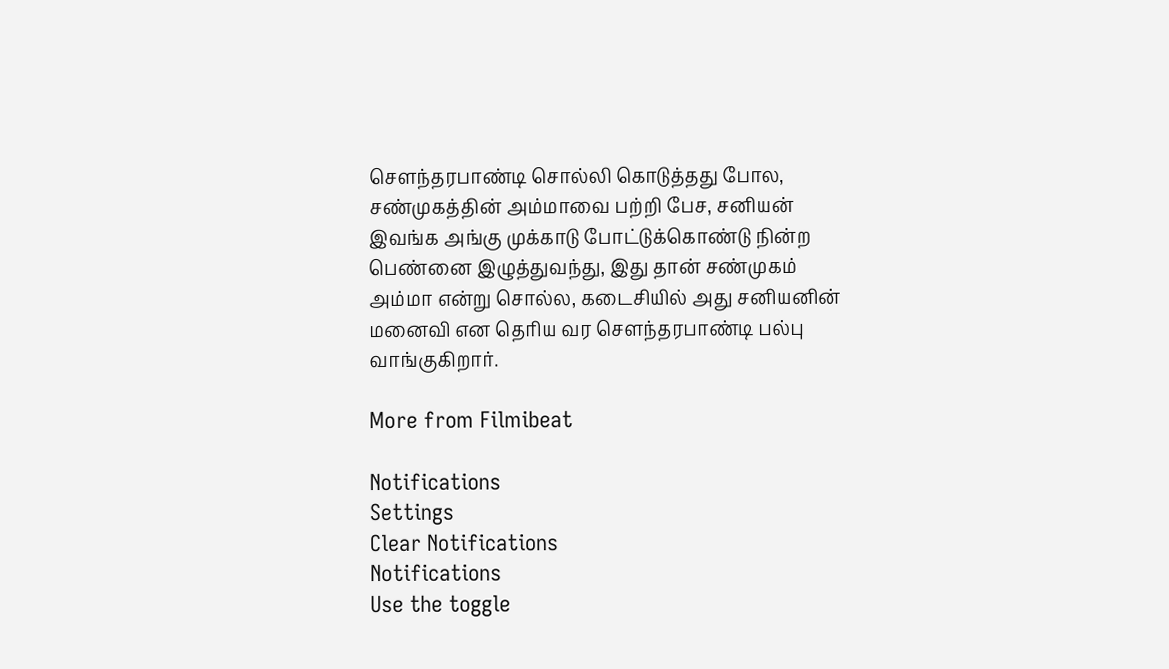சௌந்தரபாண்டி சொல்லி கொடுத்தது போல, சண்முகத்தின் அம்மாவை பற்றி பேச, சனியன் இவங்க அங்கு முக்காடு போட்டுக்கொண்டு நின்ற பெண்னை இழுத்துவந்து, இது தான் சண்முகம் அம்மா என்று சொல்ல, கடைசியில் அது சனியனின் மனைவி என தெரிய வர சௌந்தரபாண்டி பல்பு வாங்குகிறார்.

More from Filmibeat

Notifications
Settings
Clear Notifications
Notifications
Use the toggle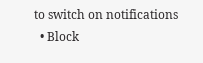to switch on notifications
  • Block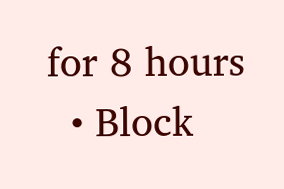for 8 hours
  • Block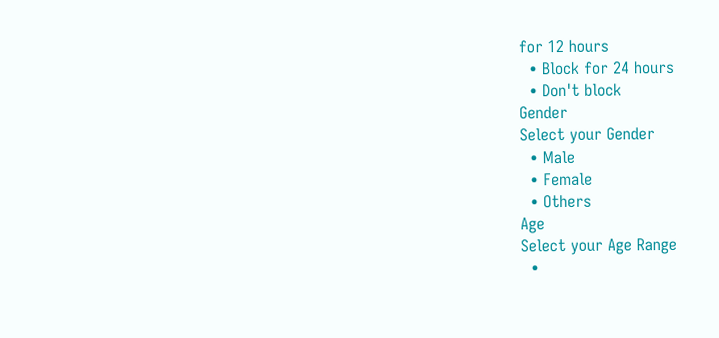for 12 hours
  • Block for 24 hours
  • Don't block
Gender
Select your Gender
  • Male
  • Female
  • Others
Age
Select your Age Range
  •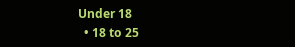Under 18
  • 18 to 25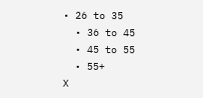• 26 to 35
  • 36 to 45
  • 45 to 55
  • 55+
X